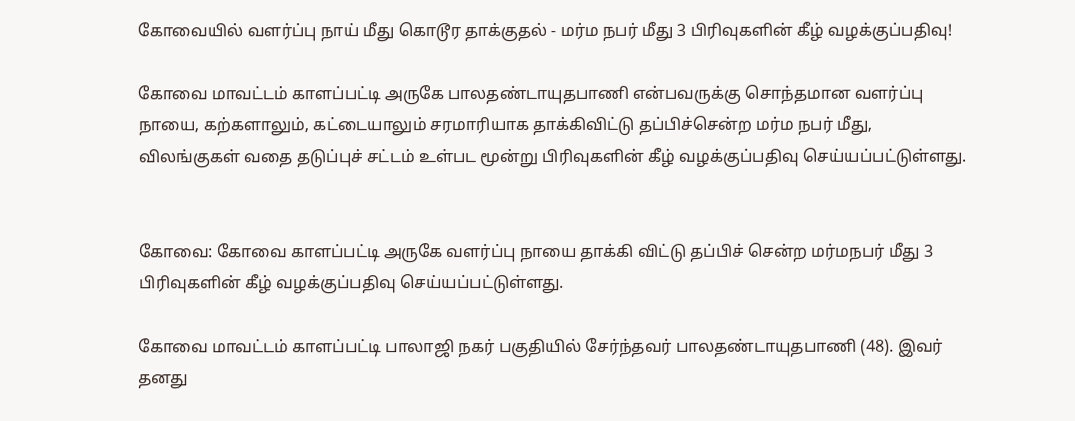கோவையில் வளர்ப்பு நாய் மீது கொடூர தாக்குதல் - மர்ம நபர் மீது 3 பிரிவுகளின் கீழ் வழக்குப்பதிவு!

கோவை மாவட்டம் காளப்பட்டி அருகே பாலதண்டாயுதபாணி என்பவருக்கு சொந்தமான வளர்ப்பு நாயை, கற்களாலும், கட்டையாலும் சரமாரியாக தாக்கிவிட்டு தப்பிச்சென்ற மர்ம நபர் மீது, விலங்குகள் வதை தடுப்புச் சட்டம் உள்பட மூன்று பிரிவுகளின் கீழ் வழக்குப்பதிவு செய்யப்பட்டுள்ளது.


கோவை: கோவை காளப்பட்டி அருகே வளர்ப்பு நாயை தாக்கி விட்டு தப்பிச் சென்ற மர்மநபர் மீது 3 பிரிவுகளின் கீழ் வழக்குப்பதிவு செய்யப்பட்டுள்ளது.

கோவை மாவட்டம் காளப்பட்டி பாலாஜி நகர் பகுதியில் சேர்ந்தவர் பாலதண்டாயுதபாணி (48). இவர் தனது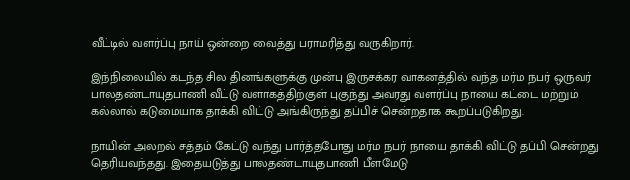வீட்டில் வளர்ப்பு நாய் ஒன்றை வைத்து பராமரித்து வருகிறார்.

இந்நிலையில் கடந்த சில தினங்களுக்கு முன்பு இருசக்கர வாகனத்தில் வந்த மர்ம நபர் ஒருவர் பாலதண்டாயுதபாணி வீட்டு வளாகத்திற்குள் புகுந்து அவரது வளர்ப்பு நாயை கட்டை மற்றும் கல்லால் கடுமையாக தாக்கி விட்டு அங்கிருந்து தப்பிச் சென்றதாக கூறப்படுகிறது.

நாயின் அலறல் சத்தம் கேட்டு வந்து பார்த்தபோது மர்ம நபர் நாயை தாக்கி விட்டு தப்பி சென்றது தெரியவந்தது. இதையடுத்து பாலதண்டாயுதபாணி பீளமேடு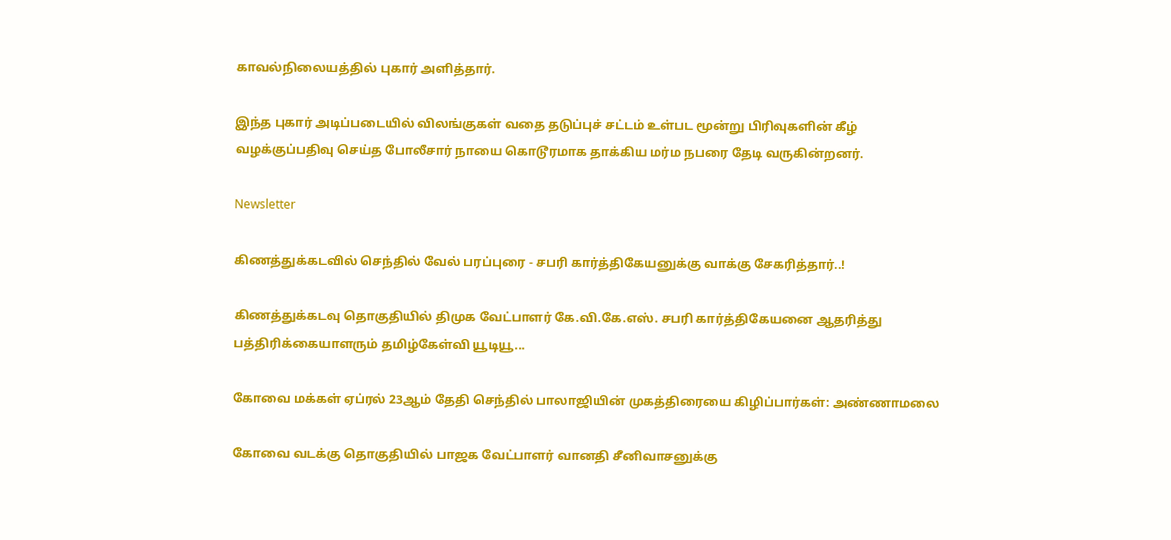காவல்நிலையத்தில் புகார் அளித்தார்.

இந்த புகார் அடிப்படையில் விலங்குகள் வதை தடுப்புச் சட்டம் உள்பட மூன்று பிரிவுகளின் கீழ் வழக்குப்பதிவு செய்த போலீசார் நாயை கொடூரமாக தாக்கிய மர்ம நபரை தேடி வருகின்றனர்.

Newsletter

கிணத்துக்கடவில் செந்தில் வேல் பரப்புரை - சபரி கார்த்திகேயனுக்கு வாக்கு சேகரித்தார்..!

கிணத்துக்கடவு தொகுதியில் திமுக வேட்பாளர் கே.வி.கே.எஸ். சபரி கார்த்திகேயனை ஆதரித்து பத்திரிக்கையாளரும் தமிழ்கேள்வி யூடியூ...

கோவை மக்கள் ஏப்ரல் 23ஆம் தேதி செந்தில் பாலாஜியின் முகத்திரையை கிழிப்பார்கள்: அண்ணாமலை

கோவை வடக்கு தொகுதியில் பாஜக வேட்பாளர் வானதி சீனிவாசனுக்கு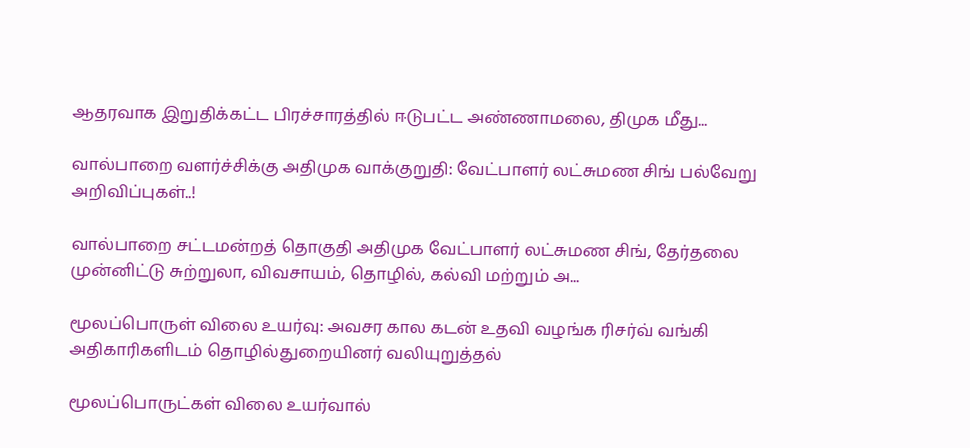ஆதரவாக இறுதிக்கட்ட பிரச்சாரத்தில் ஈடுபட்ட அண்ணாமலை, திமுக மீது...

வால்பாறை வளர்ச்சிக்கு அதிமுக வாக்குறுதி: வேட்பாளர் லட்சுமண சிங் பல்வேறு அறிவிப்புகள்..!

வால்பாறை சட்டமன்றத் தொகுதி அதிமுக வேட்பாளர் லட்சுமண சிங், தேர்தலை முன்னிட்டு சுற்றுலா, விவசாயம், தொழில், கல்வி மற்றும் அ...

மூலப்பொருள் விலை உயர்வு: அவசர கால கடன் உதவி வழங்க ரிசர்வ் வங்கி அதிகாரிகளிடம் தொழில்துறையினர் வலியுறுத்தல்

மூலப்பொருட்கள் விலை உயர்வால்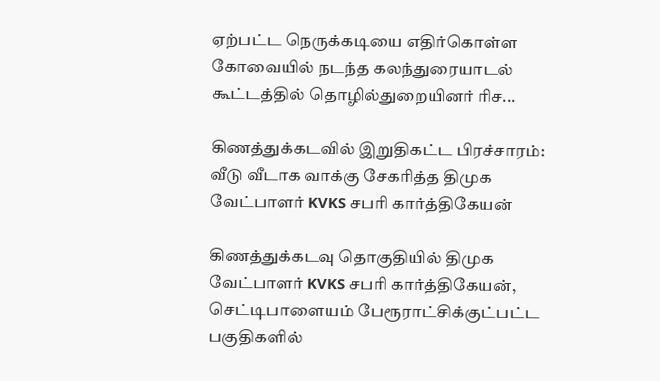ஏற்பட்ட நெருக்கடியை எதிர்கொள்ள கோவையில் நடந்த கலந்துரையாடல் கூட்டத்தில் தொழில்துறையினர் ரிச...

கிணத்துக்கடவில் இறுதிகட்ட பிரச்சாரம்: வீடு வீடாக வாக்கு சேகரித்த திமுக வேட்பாளர் KVKS சபரி கார்த்திகேயன்

கிணத்துக்கடவு தொகுதியில் திமுக வேட்பாளர் KVKS சபரி கார்த்திகேயன், செட்டிபாளையம் பேரூராட்சிக்குட்பட்ட பகுதிகளில்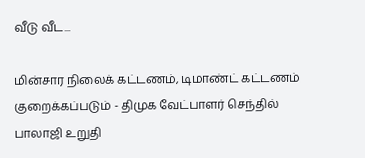வீடு வீட...

மின்சார நிலைக் கட்டணம், டிமாண்ட் கட்டணம் குறைக்கப்படும் - திமுக வேட்பாளர் செந்தில் பாலாஜி உறுதி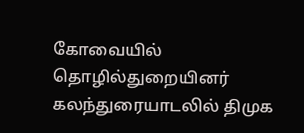கோவையில் தொழில்துறையினர் கலந்துரையாடலில் திமுக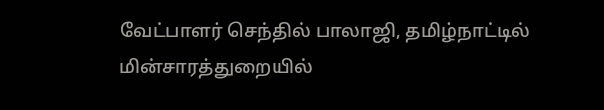வேட்பாளர் செந்தில் பாலாஜி, தமிழ்நாட்டில் மின்சாரத்துறையில்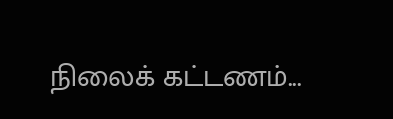நிலைக் கட்டணம்...